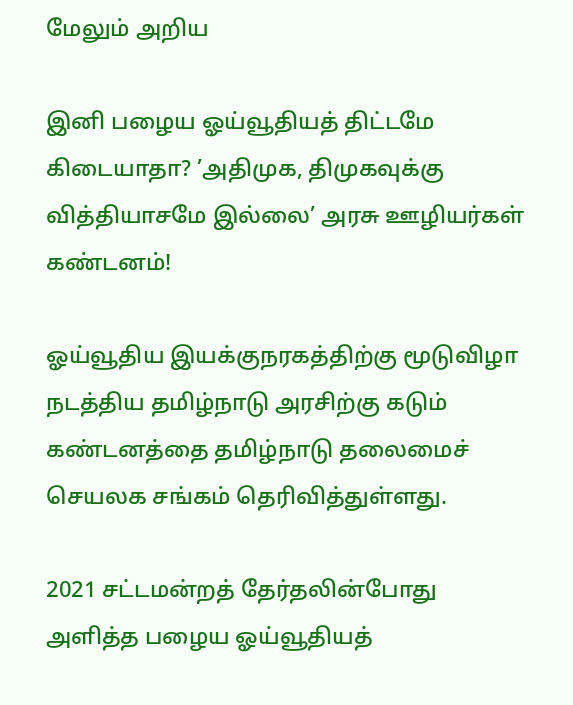மேலும் அறிய

இனி பழைய ஓய்வூதியத் திட்டமே கிடையாதா? ’அதிமுக, திமுகவுக்கு வித்தியாசமே இல்லை’ அரசு ஊழியர்கள் கண்டனம்!

ஓய்வூதிய இயக்குநரகத்திற்கு மூடுவிழா நடத்திய தமிழ்நாடு அரசிற்கு கடும்‌ கண்டனத்தை தமிழ்நாடு தலைமைச் செயலக சங்கம் தெரிவித்துள்ளது.

2021 சட்டமன்றத்‌ தேர்தலின்போது அளித்த பழைய ஓய்வூதியத்‌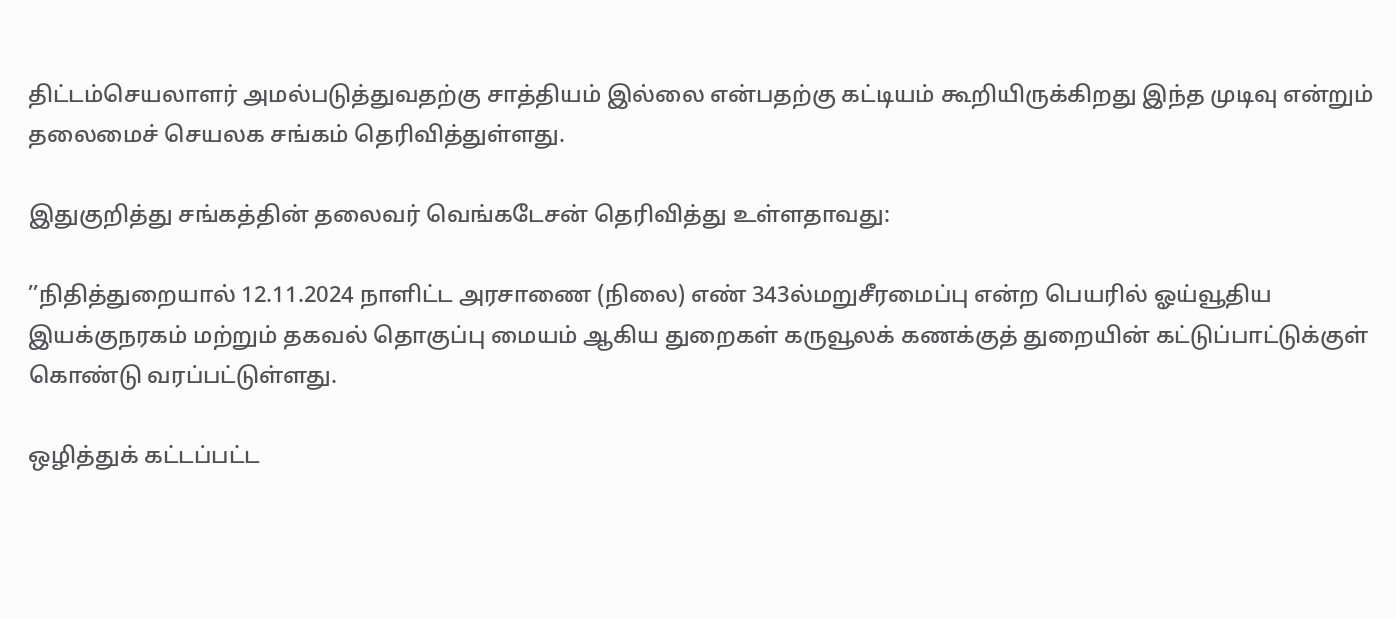திட்டம்‌செயலாளர்‌ அமல்படுத்துவதற்கு சாத்தியம்‌ இல்லை என்பதற்கு கட்டியம்‌ கூறியிருக்கிறது இந்த முடிவு என்றும் தலைமைச் செயலக சங்கம் தெரிவித்துள்ளது.

இதுகுறித்து சங்கத்தின் தலைவர் வெங்கடேசன் தெரிவித்து உள்ளதாவது:

’’நிதித்துறையால்‌ 12.11.2024 நாளிட்ட அரசாணை (நிலை) எண்‌ 343ல்‌மறுசீரமைப்பு என்ற பெயரில்‌ ஓய்வூதிய இயக்குநரகம்‌ மற்றும்‌ தகவல்‌ தொகுப்பு மையம்‌ ஆகிய துறைகள்‌ கருவூலக்‌ கணக்குத்‌ துறையின்‌ கட்டுப்பாட்டுக்குள்‌ கொண்டு வரப்பட்டுள்ளது.

ஒழித்துக்‌ கட்டப்பட்ட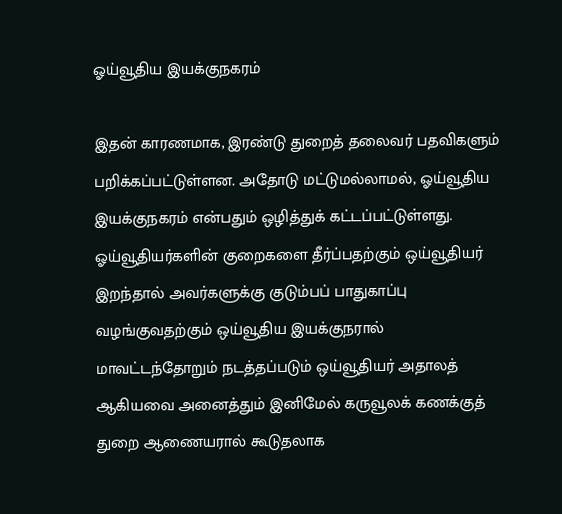ஓய்வூதிய இயக்குநகரம்‌

இதன்‌ காரணமாக, இரண்டு துறைத்‌ தலைவர்‌ பதவிகளும்‌ பறிக்கப்பட்டுள்ளன. அதோடு மட்டுமல்லாமல்‌, ஓய்வூதிய இயக்குநகரம்‌ என்பதும்‌ ஒழித்துக்‌ கட்டப்பட்டுள்ளது. ஓய்வூதியர்களின்‌ குறைகளை தீர்ப்பதற்கும்‌ ஒய்வூதியர்‌ இறந்தால்‌ அவர்களுக்கு குடும்பப்‌ பாதுகாப்பு வழங்குவதற்கும்‌ ஒய்வூதிய இயக்குநரால்‌ மாவட்டந்தோறும்‌ நடத்தப்படும்‌ ஒய்வூதியர்‌ அதாலத்‌ ஆகியவை அனைத்தும்‌ இனிமேல்‌ கருவூலக்‌ கணக்குத்‌ துறை ஆணையரால்‌ கூடுதலாக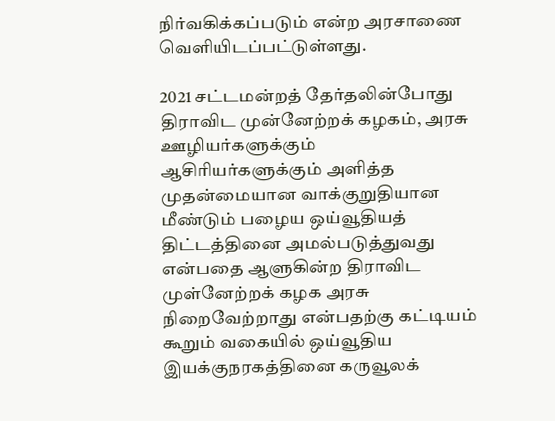நிர்வகிக்கப்படும்‌ என்ற அரசாணை வெளியிடப்பட்டுள்ளது.

2021 சட்டமன்றத்‌ தேர்தலின்போது திராவிட முன்னேற்றக்‌ கழகம்‌, அரசு ஊழியர்களுக்கும்‌ ஆசிரியர்களுக்கும்‌ அளித்த முதன்மையான வாக்குறுதியான மீண்டும்‌ பழைய ஒய்வூதியத்‌ திட்டத்தினை அமல்படுத்துவது என்பதை ஆளுகின்ற திராவிட முள்னேற்றக்‌ கழக அரசு நிறைவேற்றாது என்பதற்கு கட்டியம்‌ கூறும்‌ வகையில்‌ ஒய்வூதிய இயக்குநரகத்தினை கருவூலக்‌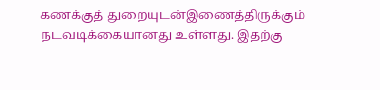கணக்குத்‌ துறையுடன்‌இணைத்திருக்கும்‌ நடவடிக்கையானது உள்ளது. இதற்கு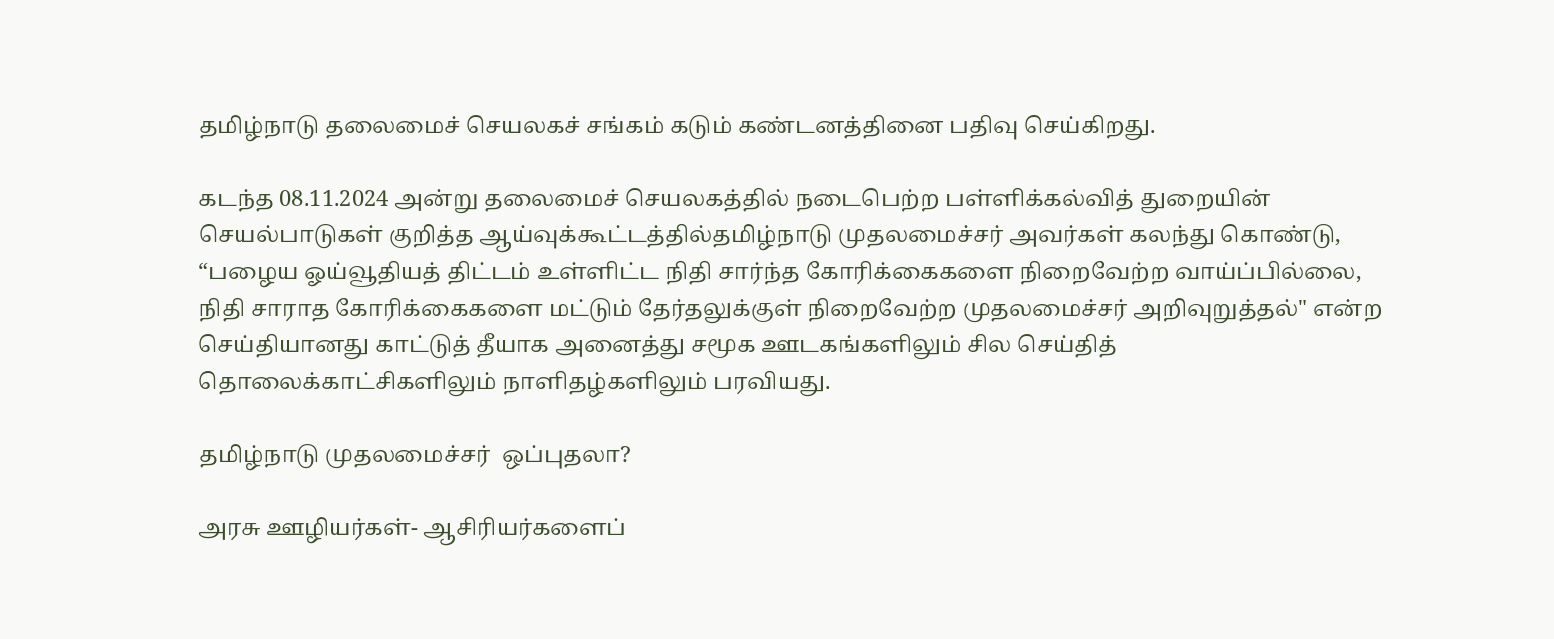தமிழ்நாடு தலைமைச்‌ செயலகச்‌ சங்கம்‌ கடும்‌ கண்டனத்தினை பதிவு செய்கிறது.

கடந்த 08.11.2024 அன்று தலைமைச்‌ செயலகத்தில்‌ நடைபெற்ற பள்ளிக்கல்வித்‌ துறையின்‌ செயல்பாடுகள்‌ குறித்த ஆய்வுக்கூட்டத்தில்‌தமிழ்நாடு முதலமைச்சர்‌ அவர்கள்‌ கலந்து கொண்டு, “பழைய ஓய்வூதியத்‌ திட்டம்‌ உள்ளிட்ட நிதி சார்ந்த கோரிக்கைகளை நிறைவேற்ற வாய்ப்பில்லை, நிதி சாராத கோரிக்கைகளை மட்டும்‌ தேர்தலுக்குள்‌ நிறைவேற்ற முதலமைச்சர்‌ அறிவுறுத்தல்‌" என்ற செய்தியானது காட்டுத்‌ தீயாக அனைத்து சமூக ஊடகங்களிலும்‌ சில செய்தித்‌ தொலைக்காட்சிகளிலும்‌ நாளிதழ்களிலும்‌ பரவியது.

தமிழ்நாடு முதலமைச்சர்‌  ஒப்புதலா?

அரசு ஊழியர்கள்‌- ஆசிரியர்களைப்‌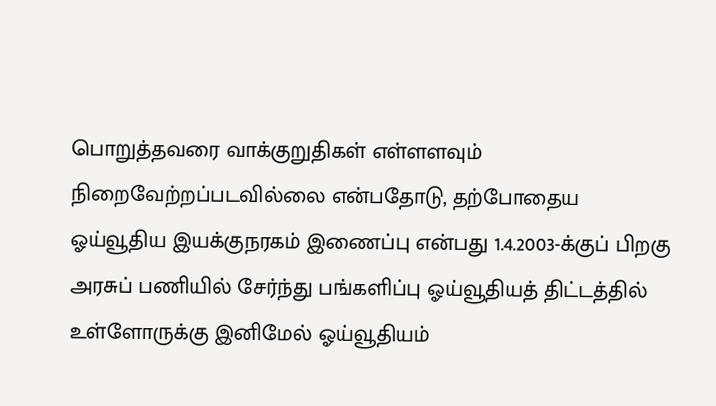பொறுத்தவரை வாக்குறுதிகள்‌ எள்ளளவும்‌ நிறைவேற்றப்படவில்லை என்பதோடு, தற்போதைய ஓய்வூதிய இயக்குநரகம்‌ இணைப்பு என்பது 1.4.2003-க்குப்‌ பிறகு அரசுப்‌ பணியில்‌ சேர்ந்து பங்களிப்பு ஓய்வூதியத்‌ திட்டத்தில்‌ உள்ளோருக்கு இனிமேல்‌ ஓய்வூதியம்‌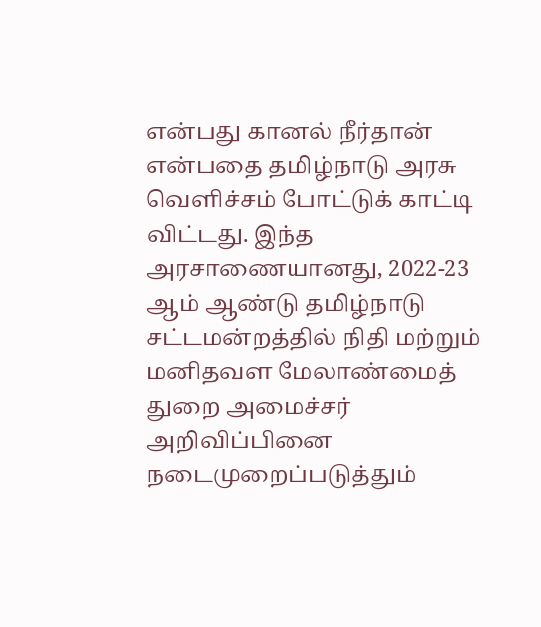என்பது கானல்‌ நீர்தான்‌ என்பதை தமிழ்நாடு அரசு வெளிச்சம்‌ போட்டுக்‌ காட்டி விட்டது. இந்த அரசாணையானது, 2022-23 ஆம்‌ ஆண்டு தமிழ்நாடு சட்டமன்றத்தில்‌ நிதி மற்றும்‌ மனிதவள மேலாண்மைத்‌ துறை அமைச்சர்‌‌ அறிவிப்பினை நடைமுறைப்படுத்தும்‌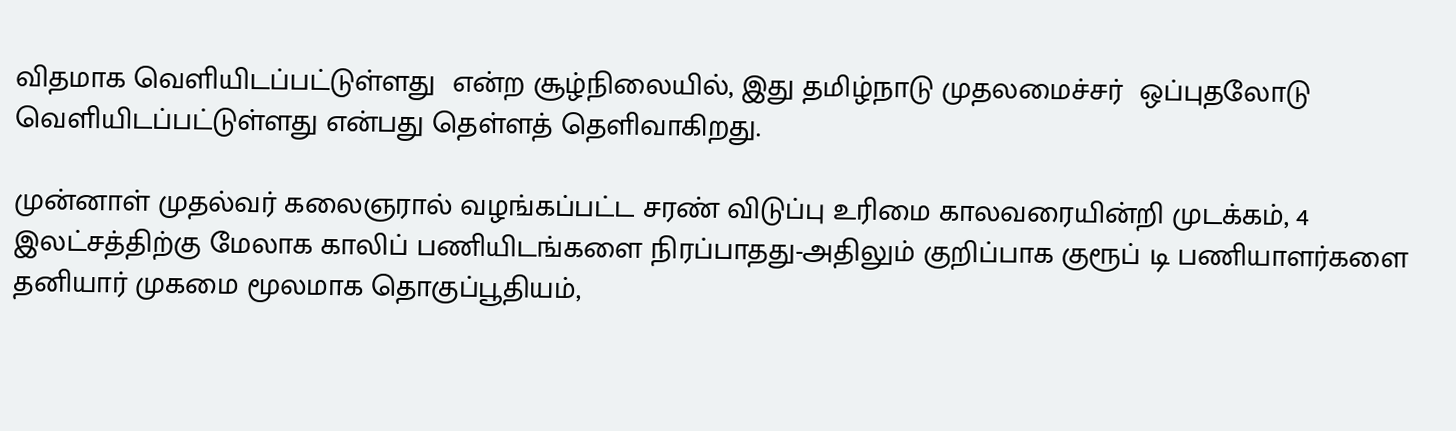விதமாக வெளியிடப்பட்டுள்ளது  என்ற சூழ்நிலையில்‌, இது தமிழ்நாடு முதலமைச்சர்‌  ஒப்புதலோடு வெளியிடப்பட்டுள்ளது என்பது தெள்ளத்‌ தெளிவாகிறது.

முன்னாள்‌ முதல்வர்‌ கலைஞரால் வழங்கப்பட்ட சரண்‌ விடுப்பு உரிமை காலவரையின்றி முடக்கம்‌, 4 இலட்சத்திற்கு மேலாக காலிப்‌ பணியிடங்களை நிரப்பாதது-அதிலும்‌ குறிப்பாக குரூப்‌ டி பணியாளர்களை தனியார்‌ முகமை மூலமாக தொகுப்பூதியம்‌,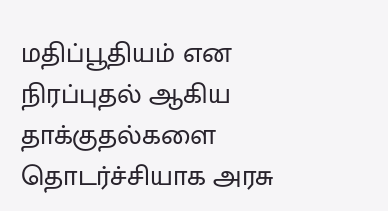மதிப்பூதியம்‌ என நிரப்புதல்‌ ஆகிய தாக்குதல்களை தொடர்ச்சியாக அரசு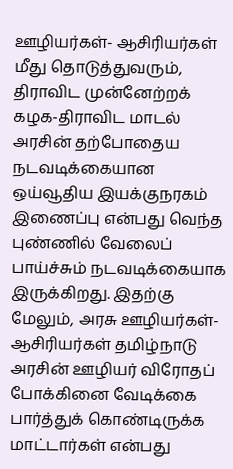ஊழியர்கள்‌- ஆசிரியர்கள்‌ மீது தொடுத்துவரும்‌, திராவிட முன்னேற்றக்‌ கழக-திராவிட மாடல்‌ அரசின்‌ தற்போதைய நடவடிக்கையான ஒய்வூதிய இயக்குநரகம்‌ இணைப்பு என்பது வெந்த புண்ணில்‌ வேலைப்‌ பாய்ச்சும்‌ நடவடிக்கையாக இருக்கிறது. இதற்கு மேலும்‌, அரசு ஊழியர்கள்‌- ஆசிரியர்கள்‌ தமிழ்நாடு அரசின்‌ ஊழியர்‌ விரோதப்‌ போக்கினை வேடிக்கை பார்த்துக்‌ கொண்டிருக்க மாட்டார்கள்‌ என்பது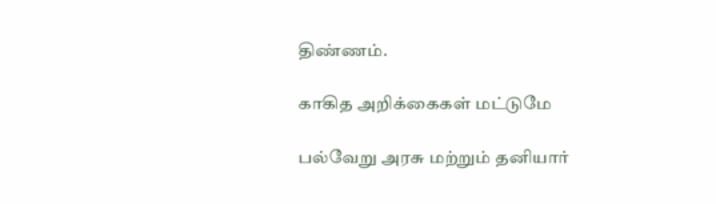திண்ணம்‌.

காகித அறிக்கைகள்‌ மட்டுமே

பல்வேறு அரசு மற்றும்‌ தனியார்‌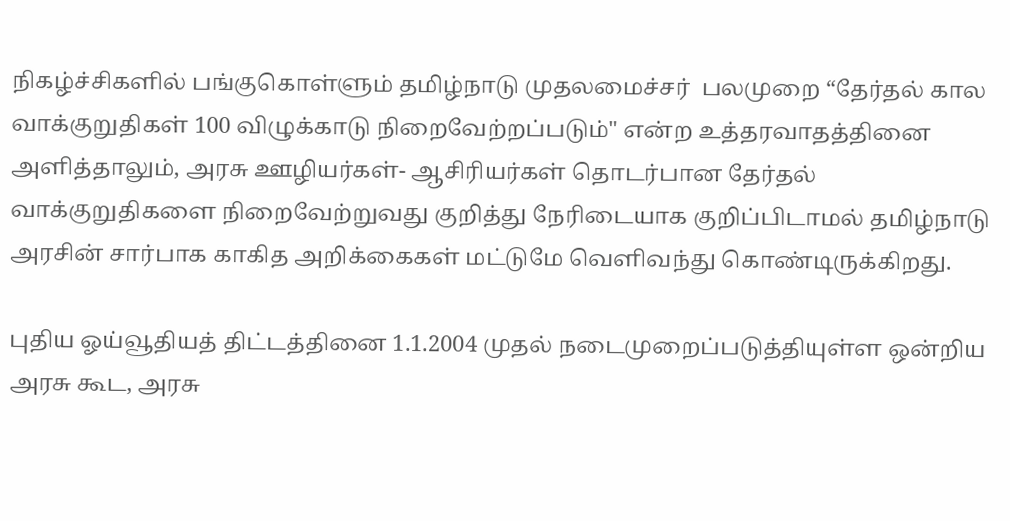நிகழ்ச்சிகளில்‌ பங்குகொள்ளும்‌ தமிழ்நாடு முதலமைச்சர்‌  பலமுறை “தேர்தல்‌ கால வாக்குறுதிகள்‌ 100 விழுக்காடு நிறைவேற்றப்படும்‌" என்ற உத்தரவாதத்தினை அளித்தாலும்‌, அரசு ஊழியர்கள்‌- ஆசிரியர்கள்‌ தொடர்பான தேர்தல்‌ வாக்குறுதிகளை நிறைவேற்றுவது குறித்து நேரிடையாக குறிப்பிடாமல்‌ தமிழ்நாடு அரசின்‌ சார்பாக காகித அறிக்கைகள்‌ மட்டுமே வெளிவந்து கொண்டிருக்கிறது.

புதிய ஓய்வூதியத்‌ திட்டத்தினை 1.1.2004 முதல்‌ நடைமுறைப்படுத்தியுள்ள ஒன்றிய அரசு கூட, அரசு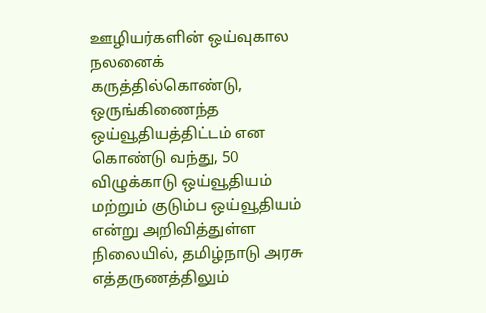ஊழியர்களின்‌ ஒய்வுகால நலனைக்‌ கருத்தில்கொண்டு, ஒருங்கிணைந்த ஒய்வூதியத்‌திட்டம்‌ என கொண்டு வந்து, 50 விழுக்காடு ஒய்வூதியம்‌ மற்றும்‌ குடும்ப ஒய்வூதியம்‌ என்று அறிவித்துள்ள நிலையில்‌, தமிழ்நாடு அரசு எத்தருணத்திலும்‌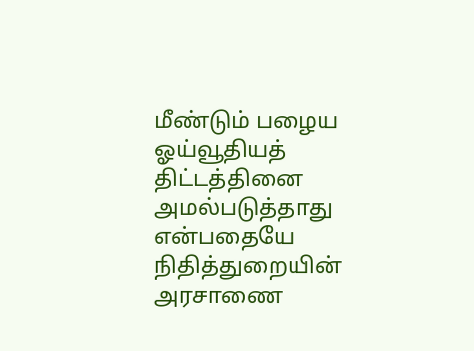மீண்டும்‌ பழைய ஓய்வூதியத்‌ திட்டத்தினை அமல்படுத்தாது என்பதையே நிதித்துறையின்‌ அரசாணை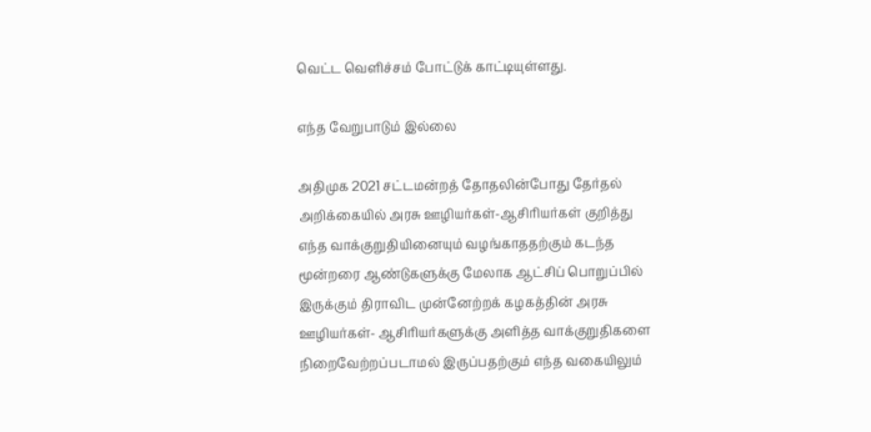வெட்ட வெளிச்சம்‌ போட்டுக்‌ காட்டியுள்ளது.

எந்த வேறுபாடும் இல்லை

அதிமுக 2021 சட்டமன்றத்‌ தோதலின்போது தேர்தல்‌ அறிக்கையில்‌ அரசு ஊழியர்கள்‌-ஆசிரியர்கள்‌ குறித்து எந்த வாக்குறுதியினையும்‌ வழங்காததற்கும்‌ கடந்த மூன்றரை ஆண்டுகளுக்கு மேலாக ஆட்சிப்‌ பொறுப்பில்‌ இருக்கும்‌ திராவிட முன்னேற்றக்‌ கழகத்தின்‌ அரசு ஊழியர்கள்‌- ஆசிரியர்களுக்கு அளித்த வாக்குறுதிகளை நிறைவேற்றப்படாமல்‌ இருப்பதற்கும்‌ எந்த வகையிலும்‌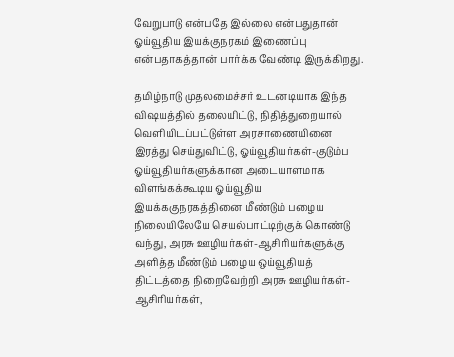வேறுபாடு என்பதே இல்லை என்பதுதான்‌ ஓய்வூதிய இயக்குநரகம்‌ இணைப்பு என்பதாகத்தான்‌ பார்க்க வேண்டி இருக்கிறது.

தமிழ்நாடு முதலமைச்சர்‌ உடனடியாக இந்த விஷயத்தில்‌ தலையிட்டு, நிதித்துறையால்‌ வெளியிடப்பட்டுள்ள அரசாணையினை இரத்து செய்துவிட்டு, ஓய்வூதியர்கள்‌-குடும்ப ஓய்வூதியர்களுக்கான அடையாளமாக விளங்கக்கூடிய ஓய்வூதிய இயக்ககுநரகத்தினை மீண்டும்‌ பழைய நிலையிலேயே செயல்பாட்டிற்குக்‌ கொண்டு வந்து, அரசு ஊழியர்கள்‌-ஆசிரியர்களுக்கு அளித்த மீண்டும்‌ பழைய ஒய்வூதியத்‌ திட்டத்தை நிறைவேற்றி அரசு ஊழியர்கள்‌- ஆசிரியர்கள்‌,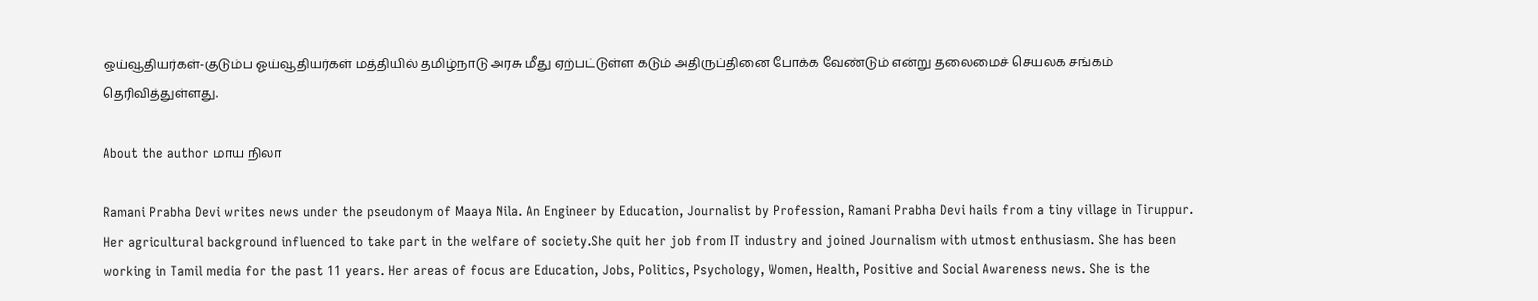ஒய்வூதியர்கள்‌-குடும்ப ஓய்வூதியர்கள்‌ மத்தியில்‌ தமிழ்நாடு அரசு மீது ஏற்பட்டுள்ள கடும்‌ அதிருப்தினை போக்க வேண்டும் என்று தலைமைச் செயலக சங்கம் தெரிவித்துள்ளது.

About the author மாய நிலா

Ramani Prabha Devi writes news under the pseudonym of Maaya Nila. An Engineer by Education, Journalist by Profession, Ramani Prabha Devi hails from a tiny village in Tiruppur. Her agricultural background influenced to take part in the welfare of society.She quit her job from IT industry and joined Journalism with utmost enthusiasm. She has been working in Tamil media for the past 11 years. Her areas of focus are Education, Jobs, Politics, Psychology, Women, Health, Positive and Social Awareness news. She is the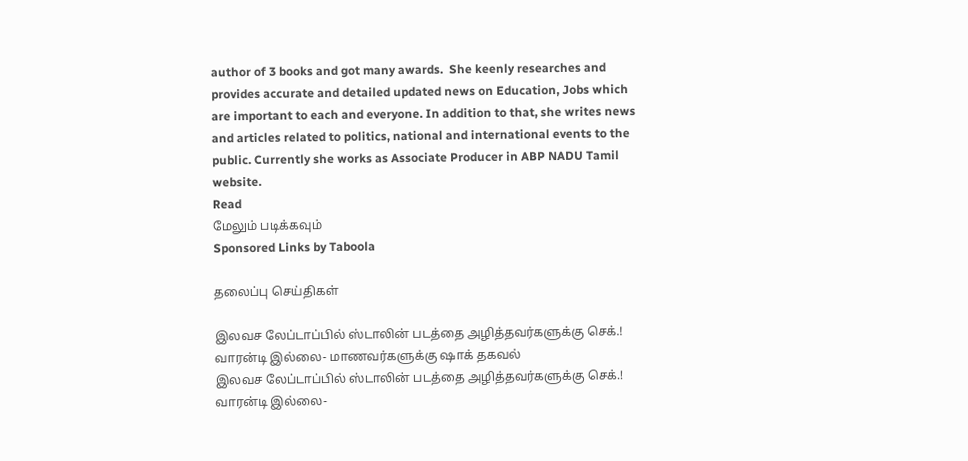author of 3 books and got many awards.  She keenly researches and provides accurate and detailed updated news on Education, Jobs which are important to each and everyone. In addition to that, she writes news and articles related to politics, national and international events to the public. Currently she works as Associate Producer in ABP NADU Tamil website.
Read
மேலும் படிக்கவும்
Sponsored Links by Taboola

தலைப்பு செய்திகள்

இலவச லேப்டாப்பில் ஸ்டாலின் படத்தை அழித்தவர்களுக்கு செக்.! வாரன்டி இல்லை- மாணவர்களுக்கு ஷாக் தகவல்
இலவச லேப்டாப்பில் ஸ்டாலின் படத்தை அழித்தவர்களுக்கு செக்.! வாரன்டி இல்லை-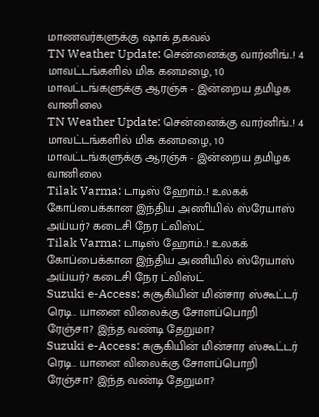மாணவர்களுக்கு ஷாக் தகவல்
TN Weather Update: சென்னைக்கு வார்னிங்..! 4 மாவட்டங்களில் மிக கனமழை, 10 மாவட்டங்களுக்கு ஆரஞ்சு - இன்றைய தமிழக வானிலை
TN Weather Update: சென்னைக்கு வார்னிங்..! 4 மாவட்டங்களில் மிக கனமழை, 10 மாவட்டங்களுக்கு ஆரஞ்சு - இன்றைய தமிழக வானிலை
Tilak Varma: டாடிஸ் ஹோம்..! உலகக் கோப்பைக்கான இந்திய அணியில் ஸ்ரேயாஸ் அய்யர்? கடைசி நேர ட்விஸ்ட்
Tilak Varma: டாடிஸ் ஹோம்..! உலகக் கோப்பைக்கான இந்திய அணியில் ஸ்ரேயாஸ் அய்யர்? கடைசி நேர ட்விஸ்ட்
Suzuki e-Access: சுசூகியின் மின்சார ஸ்கூட்டர் ரெடி.. யானை விலைக்கு சோளப்பொறி ரேஞ்சா? இந்த வண்டி தேறுமா?
Suzuki e-Access: சுசூகியின் மின்சார ஸ்கூட்டர் ரெடி.. யானை விலைக்கு சோளப்பொறி ரேஞ்சா? இந்த வண்டி தேறுமா?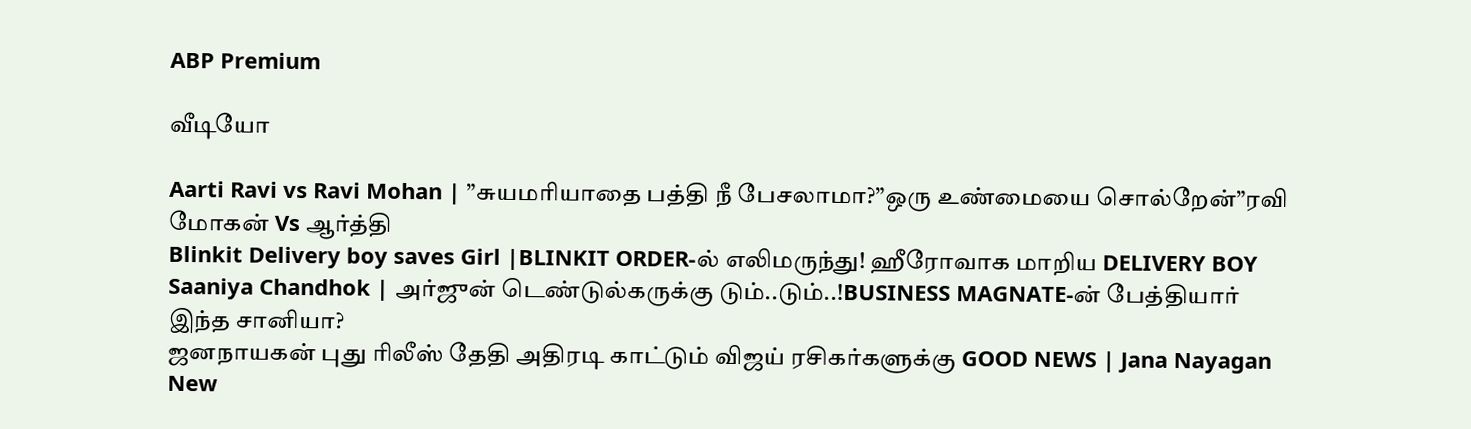ABP Premium

வீடியோ

Aarti Ravi vs Ravi Mohan | ”சுயமரியாதை பத்தி நீ பேசலாமா?”ஒரு உண்மையை சொல்றேன்”ரவி மோகன் Vs ஆர்த்தி
Blinkit Delivery boy saves Girl |BLINKIT ORDER-ல் எலிமருந்து! ஹீரோவாக மாறிய DELIVERY BOY
Saaniya Chandhok | அர்ஜுன் டெண்டுல்கருக்கு டும்..டும்..!BUSINESS MAGNATE-ன் பேத்தியார் இந்த சானியா?
ஜனநாயகன் புது ரிலீஸ் தேதி அதிரடி காட்டும் விஜய் ரசிகர்களுக்கு GOOD NEWS | Jana Nayagan New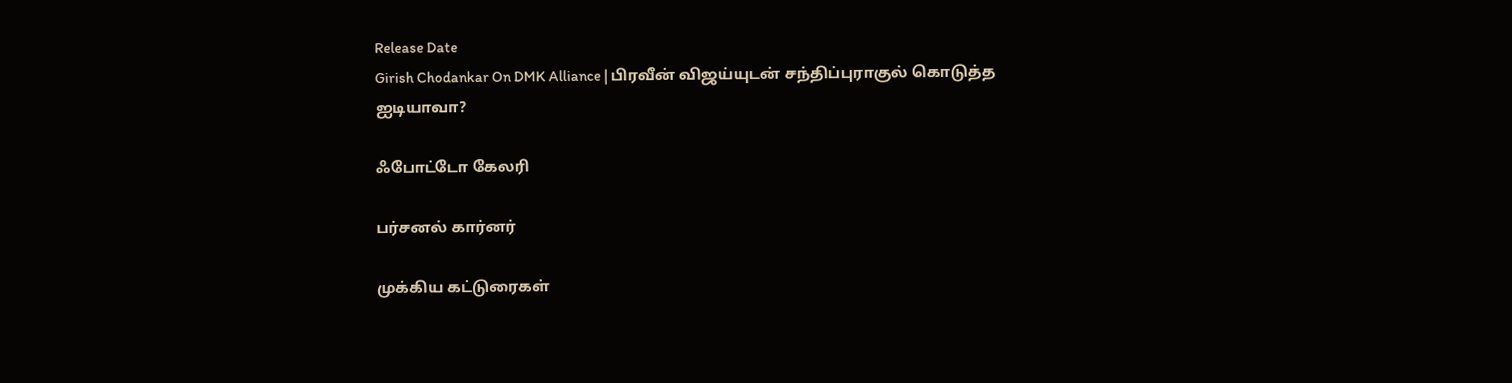Release Date
Girish Chodankar On DMK Alliance | பிரவீன் விஜய்யுடன் சந்திப்புராகுல் கொடுத்த ஐடியாவா?

ஃபோட்டோ கேலரி

பர்சனல் கார்னர்

முக்கிய கட்டுரைகள்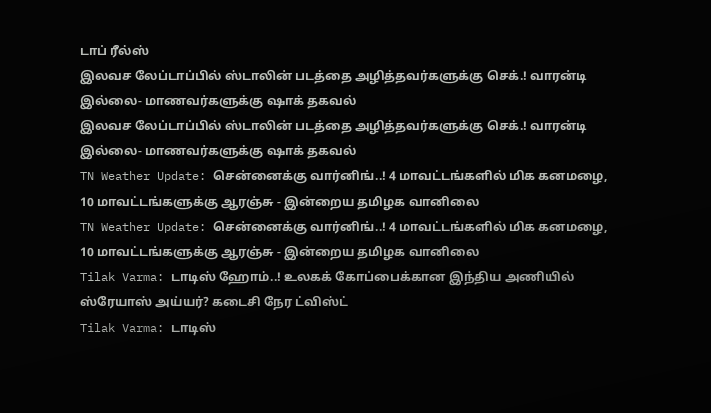டாப் ரீல்ஸ்
இலவச லேப்டாப்பில் ஸ்டாலின் படத்தை அழித்தவர்களுக்கு செக்.! வாரன்டி இல்லை- மாணவர்களுக்கு ஷாக் தகவல்
இலவச லேப்டாப்பில் ஸ்டாலின் படத்தை அழித்தவர்களுக்கு செக்.! வாரன்டி இல்லை- மாணவர்களுக்கு ஷாக் தகவல்
TN Weather Update: சென்னைக்கு வார்னிங்..! 4 மாவட்டங்களில் மிக கனமழை, 10 மாவட்டங்களுக்கு ஆரஞ்சு - இன்றைய தமிழக வானிலை
TN Weather Update: சென்னைக்கு வார்னிங்..! 4 மாவட்டங்களில் மிக கனமழை, 10 மாவட்டங்களுக்கு ஆரஞ்சு - இன்றைய தமிழக வானிலை
Tilak Varma: டாடிஸ் ஹோம்..! உலகக் கோப்பைக்கான இந்திய அணியில் ஸ்ரேயாஸ் அய்யர்? கடைசி நேர ட்விஸ்ட்
Tilak Varma: டாடிஸ்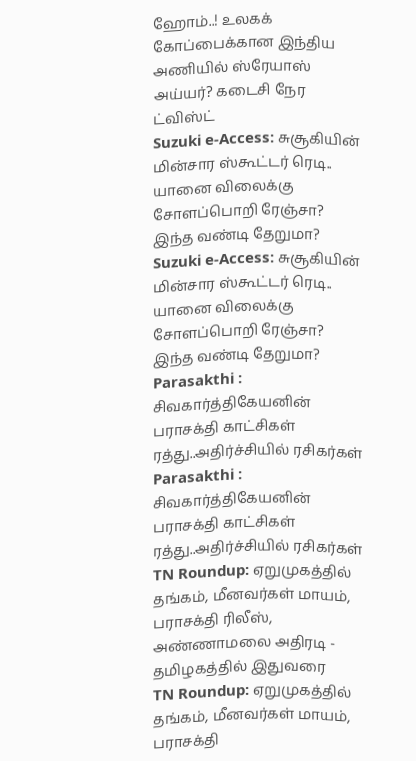ஹோம்..! உலகக் கோப்பைக்கான இந்திய அணியில் ஸ்ரேயாஸ் அய்யர்? கடைசி நேர ட்விஸ்ட்
Suzuki e-Access: சுசூகியின் மின்சார ஸ்கூட்டர் ரெடி.. யானை விலைக்கு சோளப்பொறி ரேஞ்சா? இந்த வண்டி தேறுமா?
Suzuki e-Access: சுசூகியின் மின்சார ஸ்கூட்டர் ரெடி.. யானை விலைக்கு சோளப்பொறி ரேஞ்சா? இந்த வண்டி தேறுமா?
Parasakthi : சிவகார்த்திகேயனின் பராசக்தி காட்சிகள் ரத்து..அதிர்ச்சியில் ரசிகர்கள்
Parasakthi : சிவகார்த்திகேயனின் பராசக்தி காட்சிகள் ரத்து..அதிர்ச்சியில் ரசிகர்கள்
TN Roundup: ஏறுமுகத்தில் தங்கம், மீனவர்கள் மாயம், பராசக்தி ரிலீஸ், அண்ணாமலை அதிரடி - தமிழகத்தில் இதுவரை
TN Roundup: ஏறுமுகத்தில் தங்கம், மீனவர்கள் மாயம், பராசக்தி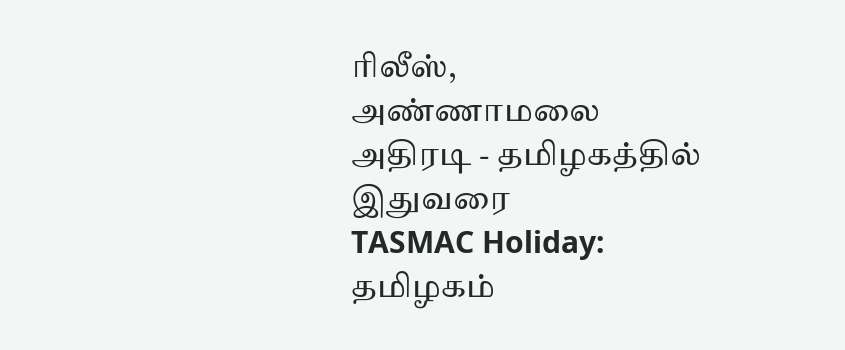ரிலீஸ், அண்ணாமலை அதிரடி - தமிழகத்தில் இதுவரை
TASMAC Holiday: தமிழகம்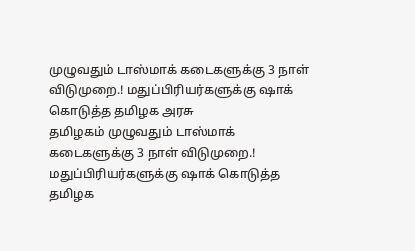முழுவதும் டாஸ்மாக் கடைகளுக்கு 3 நாள் விடுமுறை.! மதுப்பிரியர்களுக்கு ஷாக் கொடுத்த தமிழக அரசு
தமிழகம் முழுவதும் டாஸ்மாக் கடைகளுக்கு 3 நாள் விடுமுறை.! மதுப்பிரியர்களுக்கு ஷாக் கொடுத்த தமிழக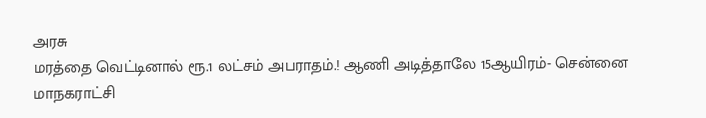அரசு
மரத்தை வெட்டினால் ரூ.1 லட்சம் அபராதம்.! ஆணி அடித்தாலே 15ஆயிரம்- சென்னை மாநகராட்சி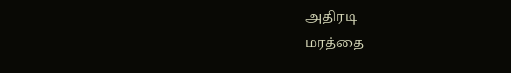அதிரடி
மரத்தை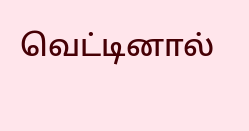வெட்டினால்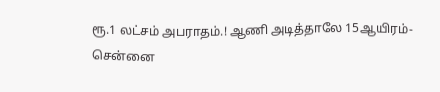ரூ.1 லட்சம் அபராதம்.! ஆணி அடித்தாலே 15ஆயிரம்- சென்னை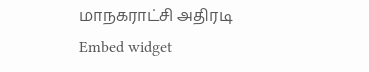மாநகராட்சி அதிரடி
Embed widget